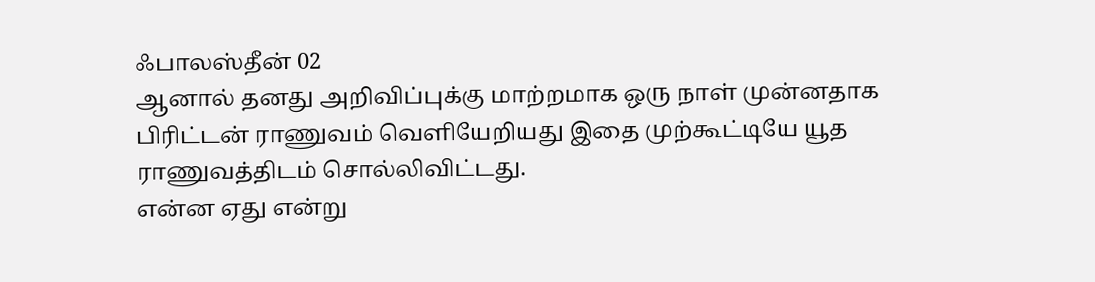ஃபாலஸ்தீன் 02
ஆனால் தனது அறிவிப்புக்கு மாற்றமாக ஒரு நாள் முன்னதாக பிரிட்டன் ராணுவம் வெளியேறியது இதை முற்கூட்டியே யூத ராணுவத்திடம் சொல்லிவிட்டது.
என்ன ஏது என்று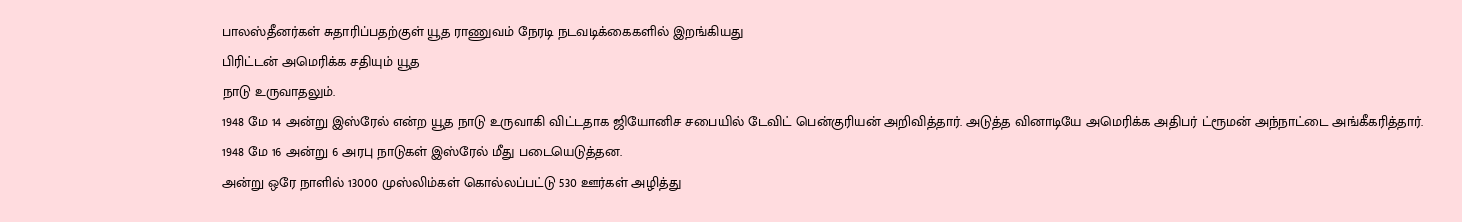பாலஸ்தீனர்கள் சுதாரிப்பதற்குள் யூத ராணுவம் நேரடி நடவடிக்கைகளில் இறங்கியது
பிரிட்டன் அமெரிக்க சதியும் யூத
நாடு உருவாதலும்.
1948 மே 14 அன்று இஸ்ரேல் என்ற யூத நாடு உருவாகி விட்டதாக ஜியோனிச சபையில் டேவிட் பென்குரியன் அறிவித்தார். அடுத்த வினாடியே அமெரிக்க அதிபர் ட்ரூமன் அந்நாட்டை அங்கீகரித்தார்.
1948 மே 16 அன்று 6 அரபு நாடுகள் இஸ்ரேல் மீது படையெடுத்தன.
அன்று ஒரே நாளில் 13000 முஸ்லிம்கள் கொல்லப்பட்டு 530 ஊர்கள் அழித்து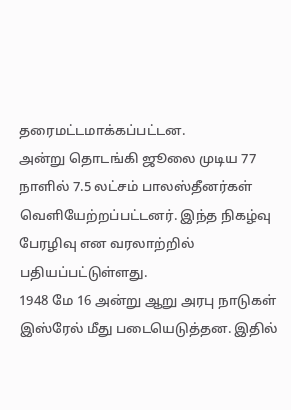தரைமட்டமாக்கப்பட்டன.
அன்று தொடங்கி ஜூலை முடிய 77 நாளில் 7.5 லட்சம் பாலஸ்தீனர்கள் வெளியேற்றப்பட்டனர். இந்த நிகழ்வு பேரழிவு என வரலாற்றில் பதியப்பட்டுள்ளது.
1948 மே 16 அன்று ஆறு அரபு நாடுகள் இஸ்ரேல் மீது படையெடுத்தன. இதில்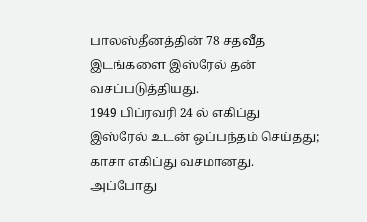பாலஸ்தீனத்தின் 78 சதவீத இடங்களை இஸ்ரேல் தன் வசப்படுத்தியது.
1949 பிப்ரவரி 24 ல் எகிப்து இஸ்ரேல் உடன் ஒப்பந்தம் செய்தது; காசா எகிப்து வசமானது. அப்போது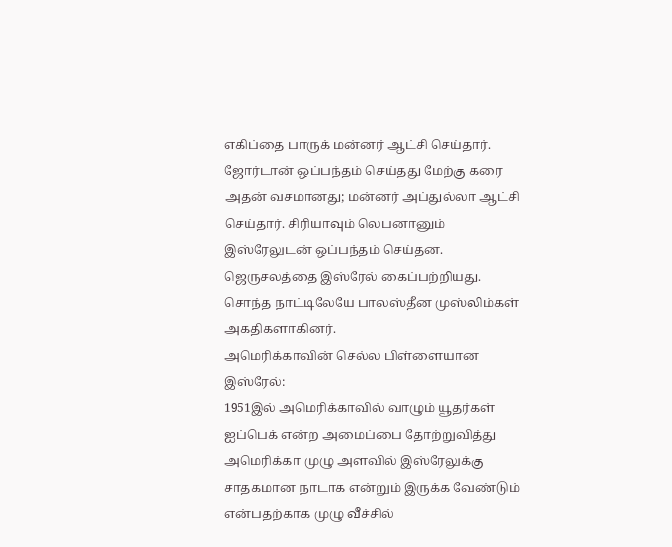எகிப்தை பாருக் மன்னர் ஆட்சி செய்தார். ஜோர்டான் ஒப்பந்தம் செய்தது மேற்கு கரை அதன் வசமானது; மன்னர் அப்துல்லா ஆட்சி செய்தார். சிரியாவும் லெபனானும் இஸ்ரேலுடன் ஒப்பந்தம் செய்தன. ஜெருசலத்தை இஸ்ரேல் கைப்பற்றியது. சொந்த நாட்டிலேயே பாலஸ்தீன முஸ்லிம்கள் அகதிகளாகினர்.
அமெரிக்காவின் செல்ல பிள்ளையான
இஸ்ரேல்:
1951இல் அமெரிக்காவில் வாழும் யூதர்கள் ஐப்பெக் என்ற அமைப்பை தோற்றுவித்து அமெரிக்கா முழு அளவில் இஸ்ரேலுக்கு சாதகமான நாடாக என்றும் இருக்க வேண்டும் என்பதற்காக முழு வீச்சில்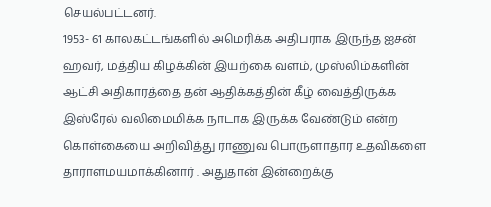செயல்பட்டனர்.
1953- 61 காலகட்டங்களில் அமெரிக்க அதிபராக இருந்த ஐசன் ஹவர், மத்திய கிழக்கின் இயற்கை வளம், முஸ்லிம்களின் ஆட்சி அதிகாரத்தை தன் ஆதிக்கத்தின் கீழ் வைத்திருக்க இஸ்ரேல் வலிமைமிக்க நாடாக இருக்க வேண்டும் என்ற கொள்கையை அறிவித்து ராணுவ பொருளாதார உதவிகளை தாராளமயமாக்கினார் . அதுதான் இன்றைக்கு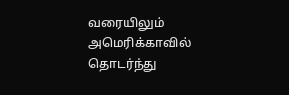வரையிலும் அமெரிக்காவில் தொடர்ந்து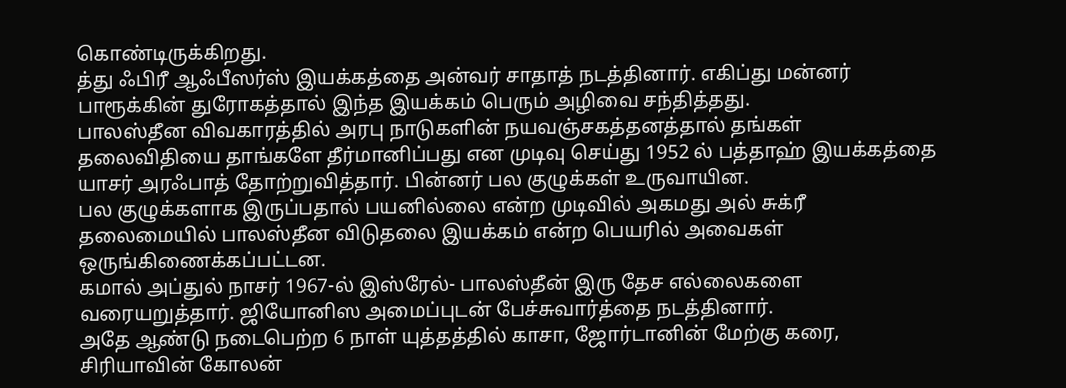கொண்டிருக்கிறது.
த்து ஃபிரீ ஆஃபீஸர்ஸ் இயக்கத்தை அன்வர் சாதாத் நடத்தினார். எகிப்து மன்னர் பாரூக்கின் துரோகத்தால் இந்த இயக்கம் பெரும் அழிவை சந்தித்தது.
பாலஸ்தீன விவகாரத்தில் அரபு நாடுகளின் நயவஞ்சகத்தனத்தால் தங்கள் தலைவிதியை தாங்களே தீர்மானிப்பது என முடிவு செய்து 1952 ல் பத்தாஹ் இயக்கத்தை யாசர் அரஃபாத் தோற்றுவித்தார். பின்னர் பல குழுக்கள் உருவாயின.
பல குழுக்களாக இருப்பதால் பயனில்லை என்ற முடிவில் அகமது அல் சுக்ரீ தலைமையில் பாலஸ்தீன விடுதலை இயக்கம் என்ற பெயரில் அவைகள் ஒருங்கிணைக்கப்பட்டன.
கமால் அப்துல் நாசர் 1967-ல் இஸ்ரேல்- பாலஸ்தீன் இரு தேச எல்லைகளை வரையறுத்தார். ஜியோனிஸ அமைப்புடன் பேச்சுவார்த்தை நடத்தினார்.
அதே ஆண்டு நடைபெற்ற 6 நாள் யுத்தத்தில் காசா, ஜோர்டானின் மேற்கு கரை, சிரியாவின் கோலன்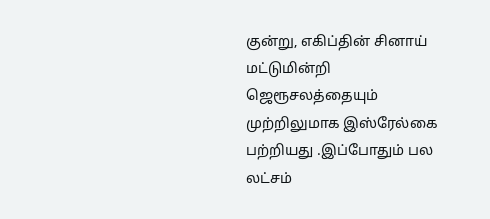குன்று, எகிப்தின் சினாய் மட்டுமின்றி ஜெரூசலத்தையும் முற்றிலுமாக இஸ்ரேல்கை பற்றியது .இப்போதும் பல லட்சம்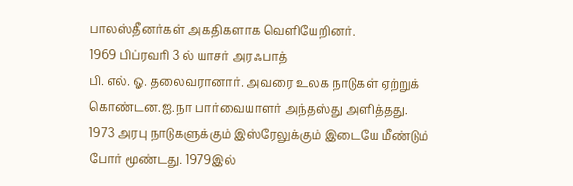பாலஸ்தீனர்கள் அகதிகளாக வெளியேறினர்.
1969 பிப்ரவரி 3 ல் யாசர் அரஃபாத்
பி. எல். ஓ. தலைவரானார். அவரை உலக நாடுகள் ஏற்றுக் கொண்டன.ஐ.நா பார்வையாளர் அந்தஸ்து அளித்தது.
1973 அரபு நாடுகளுக்கும் இஸ்ரேலுக்கும் இடையே மீண்டும் போர் மூண்டது. 1979இல்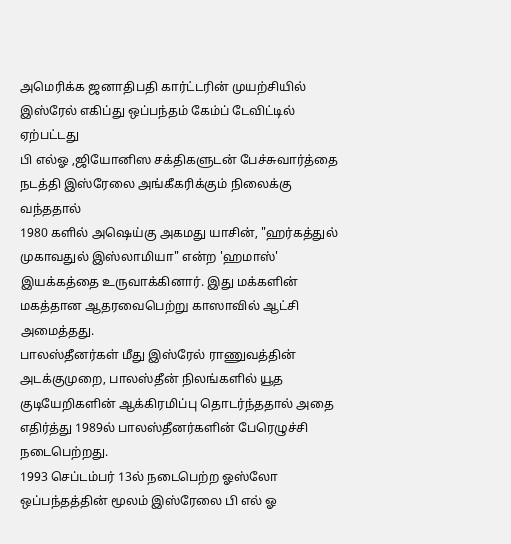அமெரிக்க ஜனாதிபதி கார்ட்டரின் முயற்சியில் இஸ்ரேல் எகிப்து ஒப்பந்தம் கேம்ப் டேவிட்டில் ஏற்பட்டது
பி எல்ஓ ,ஜியோனிஸ சக்திகளுடன் பேச்சுவார்த்தை நடத்தி இஸ்ரேலை அங்கீகரிக்கும் நிலைக்கு வந்ததால்
1980 களில் அஷெய்கு அகமது யாசின், "ஹர்கத்துல் முகாவதுல் இஸ்லாமியா" என்ற 'ஹமாஸ்' இயக்கத்தை உருவாக்கினார். இது மக்களின் மகத்தான ஆதரவைபெற்று காஸாவில் ஆட்சி அமைத்தது.
பாலஸ்தீனர்கள் மீது இஸ்ரேல் ராணுவத்தின் அடக்குமுறை, பாலஸ்தீன் நிலங்களில் யூத குடியேறிகளின் ஆக்கிரமிப்பு தொடர்ந்ததால் அதை எதிர்த்து 1989ல் பாலஸ்தீனர்களின் பேரெழுச்சி நடைபெற்றது.
1993 செப்டம்பர் 13ல் நடைபெற்ற ஓஸ்லோ ஒப்பந்தத்தின் மூலம் இஸ்ரேலை பி எல் ஓ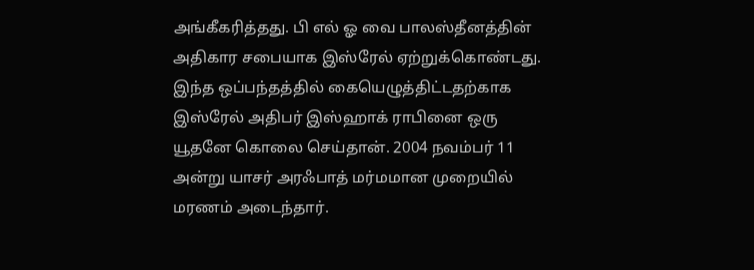அங்கீகரித்தது. பி எல் ஓ வை பாலஸ்தீனத்தின் அதிகார சபையாக இஸ்ரேல் ஏற்றுக்கொண்டது.
இந்த ஒப்பந்தத்தில் கையெழுத்திட்டதற்காக இஸ்ரேல் அதிபர் இஸ்ஹாக் ராபினை ஒரு யூதனே கொலை செய்தான். 2004 நவம்பர் 11 அன்று யாசர் அரஃபாத் மர்மமான முறையில் மரணம் அடைந்தார்.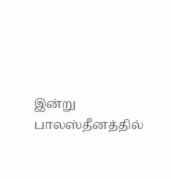இன்று பாலஸ்தீனத்தில்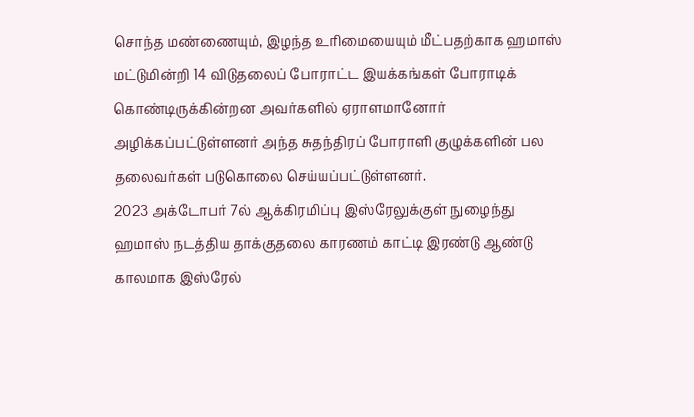சொந்த மண்ணையும், இழந்த உரிமையையும் மீட்பதற்காக ஹமாஸ் மட்டுமின்றி 14 விடுதலைப் போராட்ட இயக்கங்கள் போராடிக் கொண்டிருக்கின்றன அவர்களில் ஏராளமானோர் அழிக்கப்பட்டுள்ளனர் அந்த சுதந்திரப் போராளி குழுக்களின் பல தலைவர்கள் படுகொலை செய்யப்பட்டுள்ளனர்.
2023 அக்டோபர் 7ல் ஆக்கிரமிப்பு இஸ்ரேலுக்குள் நுழைந்து ஹமாஸ் நடத்திய தாக்குதலை காரணம் காட்டி இரண்டு ஆண்டு காலமாக இஸ்ரேல்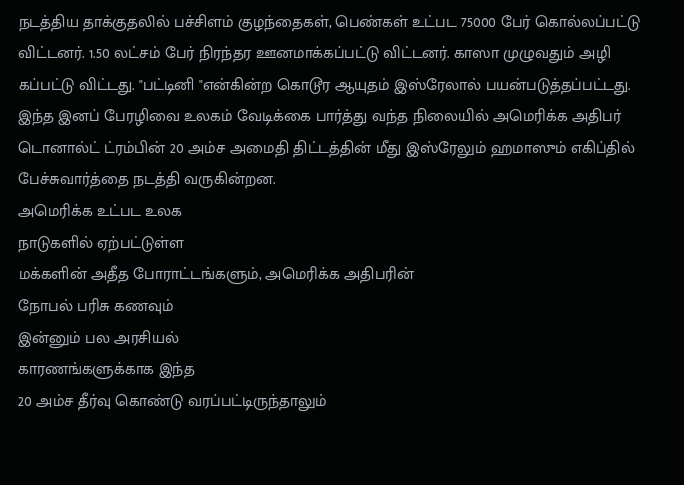நடத்திய தாக்குதலில் பச்சிளம் குழந்தைகள், பெண்கள் உட்பட 75000 பேர் கொல்லப்பட்டு விட்டனர். 1.50 லட்சம் பேர் நிரந்தர ஊனமாக்கப்பட்டு விட்டனர். காஸா முழுவதும் அழி
கப்பட்டு விட்டது. "பட்டினி "என்கின்ற கொடூர ஆயுதம் இஸ்ரேலால் பயன்படுத்தப்பட்டது.
இந்த இனப் பேரழிவை உலகம் வேடிக்கை பார்த்து வந்த நிலையில் அமெரிக்க அதிபர் டொனால்ட் ட்ரம்பின் 20 அம்ச அமைதி திட்டத்தின் மீது இஸ்ரேலும் ஹமாஸும் எகிப்தில் பேச்சுவார்த்தை நடத்தி வருகின்றன.
அமெரிக்க உட்பட உலக
நாடுகளில் ஏற்பட்டுள்ள
மக்களின் அதீத போராட்டங்களும், அமெரிக்க அதிபரின்
நோபல் பரிசு கணவும்
இன்னும் பல அரசியல்
காரணங்களுக்காக இந்த
20 அம்ச தீர்வு கொண்டு வரப்பட்டிருந்தாலும்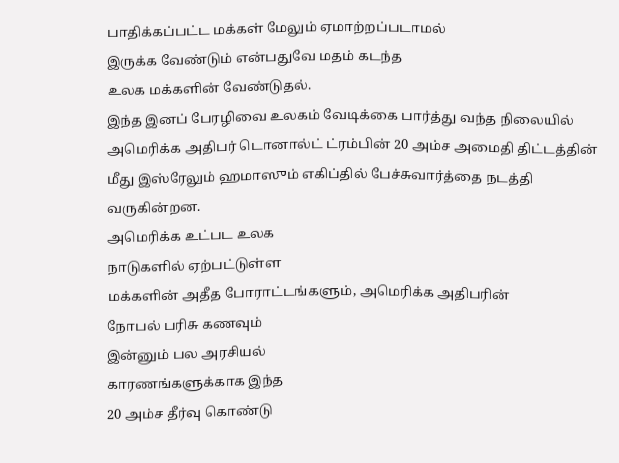பாதிக்கப்பட்ட மக்கள் மேலும் ஏமாற்றப்படாமல்
இருக்க வேண்டும் என்பதுவே மதம் கடந்த
உலக மக்களின் வேண்டுதல்.
இந்த இனப் பேரழிவை உலகம் வேடிக்கை பார்த்து வந்த நிலையில் அமெரிக்க அதிபர் டொனால்ட் ட்ரம்பின் 20 அம்ச அமைதி திட்டத்தின் மீது இஸ்ரேலும் ஹமாஸும் எகிப்தில் பேச்சுவார்த்தை நடத்தி வருகின்றன.
அமெரிக்க உட்பட உலக
நாடுகளில் ஏற்பட்டுள்ள
மக்களின் அதீத போராட்டங்களும், அமெரிக்க அதிபரின்
நோபல் பரிசு கணவும்
இன்னும் பல அரசியல்
காரணங்களுக்காக இந்த
20 அம்ச தீர்வு கொண்டு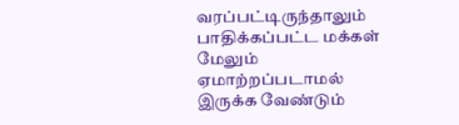வரப்பட்டிருந்தாலும் பாதிக்கப்பட்ட மக்கள் மேலும் ஏமாற்றப்படாமல்
இருக்க வேண்டும்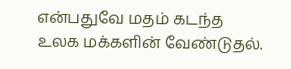என்பதுவே மதம் கடந்த
உலக மக்களின் வேண்டுதல்.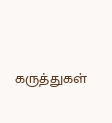கருத்துகள்